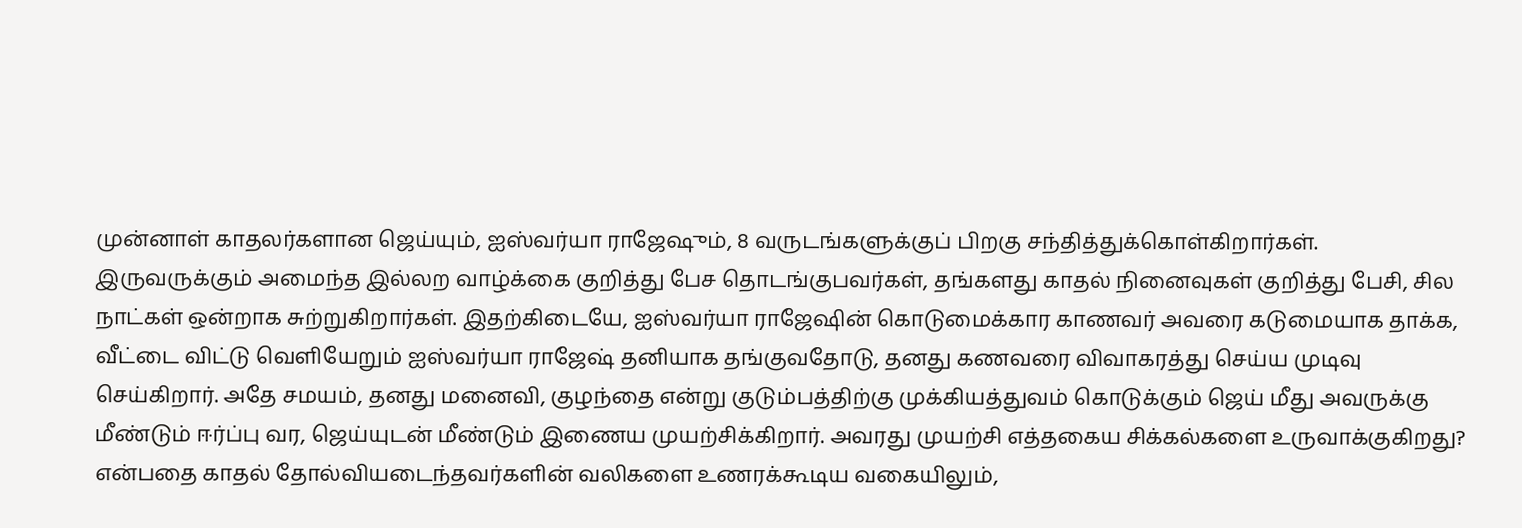முன்னாள் காதலர்களான ஜெய்யும், ஐஸ்வர்யா ராஜேஷும், 8 வருடங்களுக்குப் பிறகு சந்தித்துக்கொள்கிறார்கள். இருவருக்கும் அமைந்த இல்லற வாழ்க்கை குறித்து பேச தொடங்குபவர்கள், தங்களது காதல் நினைவுகள் குறித்து பேசி, சில நாட்கள் ஒன்றாக சுற்றுகிறார்கள். இதற்கிடையே, ஐஸ்வர்யா ராஜேஷின் கொடுமைக்கார காணவர் அவரை கடுமையாக தாக்க, வீட்டை விட்டு வெளியேறும் ஐஸ்வர்யா ராஜேஷ் தனியாக தங்குவதோடு, தனது கணவரை விவாகரத்து செய்ய முடிவு செய்கிறார். அதே சமயம், தனது மனைவி, குழந்தை என்று குடும்பத்திற்கு முக்கியத்துவம் கொடுக்கும் ஜெய் மீது அவருக்கு மீண்டும் ஈர்ப்பு வர, ஜெய்யுடன் மீண்டும் இணைய முயற்சிக்கிறார். அவரது முயற்சி எத்தகைய சிக்கல்களை உருவாக்குகிறது? என்பதை காதல் தோல்வியடைந்தவர்களின் வலிகளை உணரக்கூடிய வகையிலும்,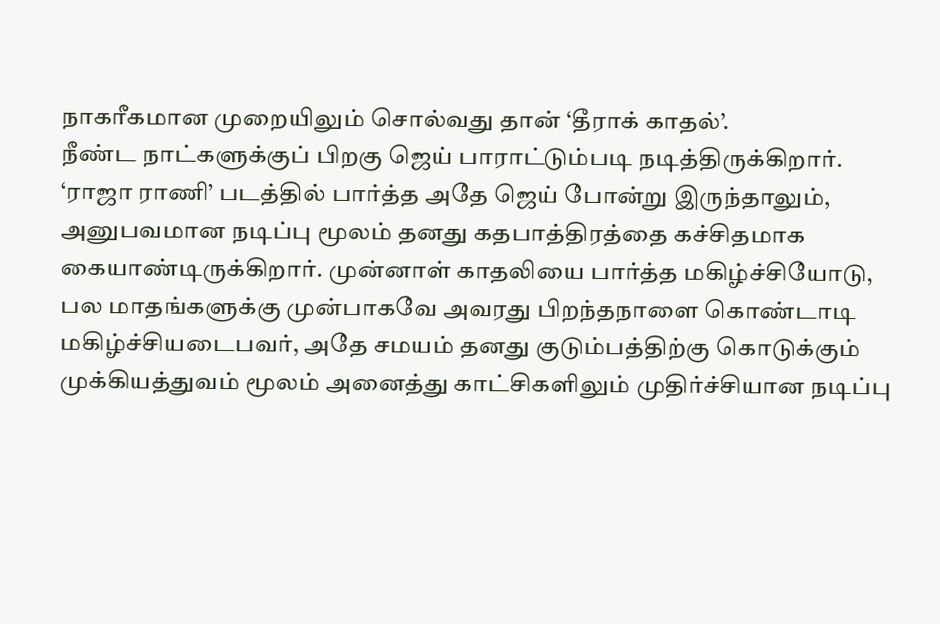நாகரீகமான முறையிலும் சொல்வது தான் ‘தீராக் காதல்’.
நீண்ட நாட்களுக்குப் பிறகு ஜெய் பாராட்டும்படி நடித்திருக்கிறார். ‘ராஜா ராணி’ படத்தில் பார்த்த அதே ஜெய் போன்று இருந்தாலும், அனுபவமான நடிப்பு மூலம் தனது கதபாத்திரத்தை கச்சிதமாக கையாண்டிருக்கிறார். முன்னாள் காதலியை பார்த்த மகிழ்ச்சியோடு, பல மாதங்களுக்கு முன்பாகவே அவரது பிறந்தநாளை கொண்டாடி மகிழ்ச்சியடைபவர், அதே சமயம் தனது குடும்பத்திற்கு கொடுக்கும் முக்கியத்துவம் மூலம் அனைத்து காட்சிகளிலும் முதிர்ச்சியான நடிப்பு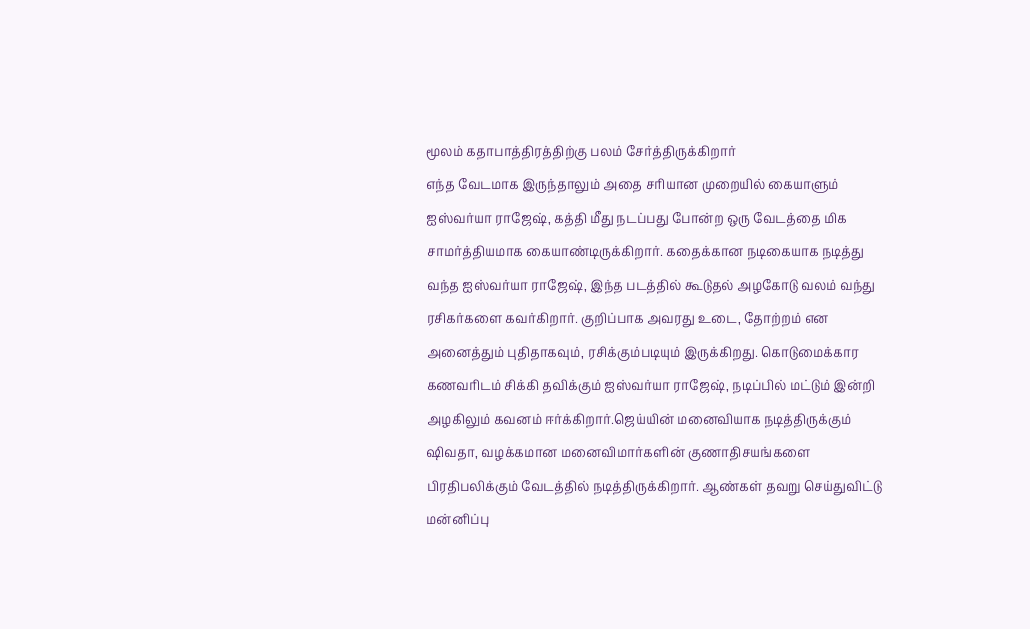மூலம் கதாபாத்திரத்திற்கு பலம் சேர்த்திருக்கிறார்
எந்த வேடமாக இருந்தாலும் அதை சரியான முறையில் கையாளும் ஐஸ்வர்யா ராஜேஷ், கத்தி மீது நடப்பது போன்ற ஒரு வேடத்தை மிக சாமர்த்தியமாக கையாண்டிருக்கிறார். கதைக்கான நடிகையாக நடித்து வந்த ஐஸ்வர்யா ராஜேஷ், இந்த படத்தில் கூடுதல் அழகோடு வலம் வந்து ரசிகர்களை கவர்கிறார். குறிப்பாக அவரது உடை, தோற்றம் என அனைத்தும் புதிதாகவும், ரசிக்கும்படியும் இருக்கிறது. கொடுமைக்கார கணவரிடம் சிக்கி தவிக்கும் ஐஸ்வர்யா ராஜேஷ், நடிப்பில் மட்டும் இன்றி அழகிலும் கவனம் ஈர்க்கிறார்.ஜெய்யின் மனைவியாக நடித்திருக்கும் ஷிவதா, வழக்கமான மனைவிமார்களின் குணாதிசயங்களை பிரதிபலிக்கும் வேடத்தில் நடித்திருக்கிறார். ஆண்கள் தவறு செய்துவிட்டு மன்னிப்பு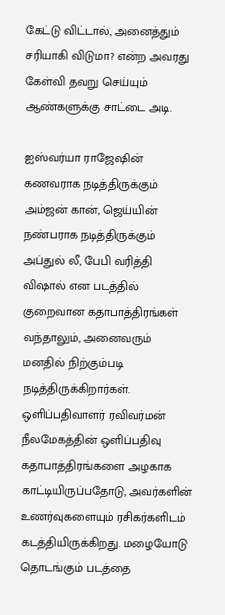கேட்டு விட்டால், அனைத்தும் சரியாகி விடுமா? என்ற அவரது கேள்வி தவறு செய்யும் ஆண்களுக்கு சாட்டை அடி.

ஐஸ்வர்யா ராஜேஷின் கணவராக நடித்திருக்கும் அம்ஜன் கான், ஜெய்யின் நண்பராக நடித்திருக்கும் அப்துல் லீ, பேபி வரித்தி விஷால் என படத்தில் குறைவான கதாபாத்திரங்கள் வந்தாலும், அனைவரும் மனதில் நிற்கும்படி நடித்திருக்கிறார்கள்.
ஒளிப்பதிவாளர் ரவிவர்மன் நீலமேகத்தின் ஒளிப்பதிவு கதாபாத்திரங்களை அழகாக காட்டியிருப்பதோடு, அவர்களின் உணர்வுகளையும் ரசிகர்களிடம் கடத்தியிருக்கிறது. மழையோடு தொடங்கும் படத்தை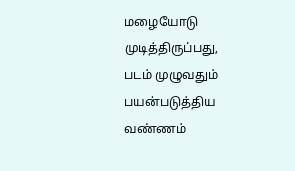மழையோடு முடித்திருப்பது, படம் முழுவதும் பயன்படுத்திய வண்ணம்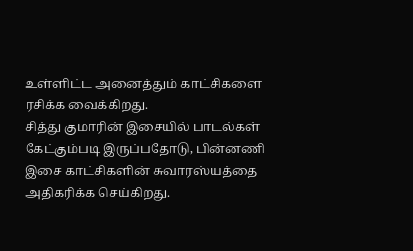உள்ளிட்ட அனைத்தும் காட்சிகளை ரசிக்க வைக்கிறது.
சித்து குமாரின் இசையில் பாடல்கள் கேட்கும்படி இருப்பதோடு, பின்னணி இசை காட்சிகளின் சுவாரஸ்யத்தை அதிகரிக்க செய்கிறது.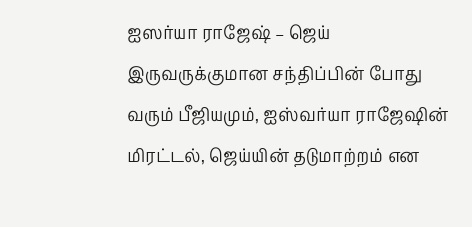ஐஸர்யா ராஜேஷ் – ஜெய் இருவருக்குமான சந்திப்பின் போது வரும் பீஜியமும், ஐஸ்வர்யா ராஜேஷின் மிரட்டல், ஜெய்யின் தடுமாற்றம் என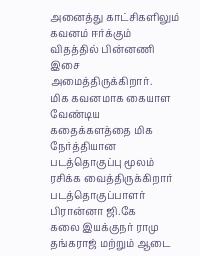அனைத்து காட்சிகளிலும் கவனம் ஈர்க்கும் விதத்தில் பின்னணி இசை அமைத்திருக்கிறார்.
மிக கவனமாக கையாள வேண்டிய கதைக்களத்தை மிக நேர்த்தியான படத்தொகுப்பு மூலம் ரசிக்க வைத்திருக்கிறார் படத்தொகுப்பாளர் பிரான்னா ஜி.கே
கலை இயக்குநர் ராமு தங்கராஜ் மற்றும் ஆடை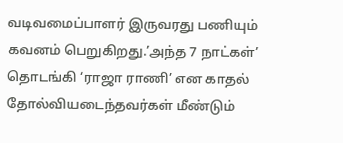வடிவமைப்பாளர் இருவரது பணியும் கவனம் பெறுகிறது.’அந்த 7 நாட்கள்’ தொடங்கி ‘ராஜா ராணி’ என காதல் தோல்வியடைந்தவர்கள் மீண்டும்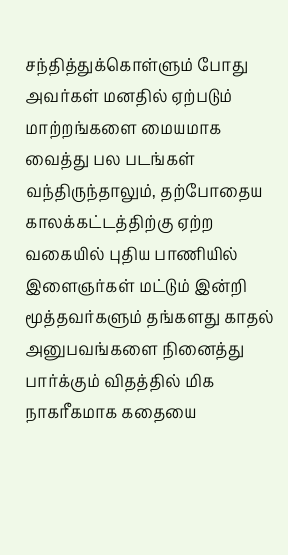சந்தித்துக்கொள்ளும் போது அவர்கள் மனதில் ஏற்படும் மாற்றங்களை மையமாக வைத்து பல படங்கள் வந்திருந்தாலும், தற்போதைய காலக்கட்டத்திற்கு ஏற்ற வகையில் புதிய பாணியில் இளைஞர்கள் மட்டும் இன்றி மூத்தவர்களும் தங்களது காதல் அனுபவங்களை நினைத்து பார்க்கும் விதத்தில் மிக நாகரீகமாக கதையை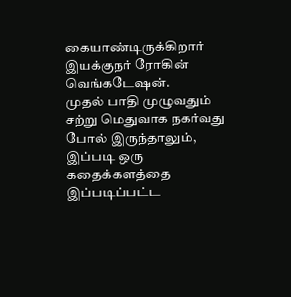கையாண்டிருக்கிறார் இயக்குநர் ரோகின் வெங்கடேஷன்.
முதல் பாதி முழுவதும் சற்று மெதுவாக நகர்வது போல் இருந்தாலும், இப்படி ஒரு கதைக்களத்தை இப்படிப்பட்ட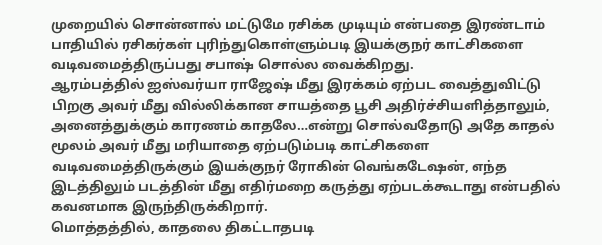முறையில் சொன்னால் மட்டுமே ரசிக்க முடியும் என்பதை இரண்டாம் பாதியில் ரசிகர்கள் புரிந்துகொள்ளும்படி இயக்குநர் காட்சிகளை வடிவமைத்திருப்பது சபாஷ் சொல்ல வைக்கிறது.
ஆரம்பத்தில் ஐஸ்வர்யா ராஜேஷ் மீது இரக்கம் ஏற்பட வைத்துவிட்டு பிறகு அவர் மீது வில்லிக்கான சாயத்தை பூசி அதிர்ச்சியளித்தாலும், அனைத்துக்கும் காரணம் காதலே…என்று சொல்வதோடு அதே காதல் மூலம் அவர் மீது மரியாதை ஏற்படும்படி காட்சிகளை வடிவமைத்திருக்கும் இயக்குநர் ரோகின் வெங்கடேஷன், எந்த இடத்திலும் படத்தின் மீது எதிர்மறை கருத்து ஏற்படக்கூடாது என்பதில் கவனமாக இருந்திருக்கிறார்.
மொத்தத்தில், காதலை திகட்டாதபடி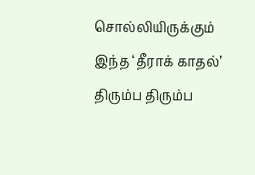சொல்லியிருக்கும் இந்த ‘தீராக் காதல்’ திரும்ப திரும்ப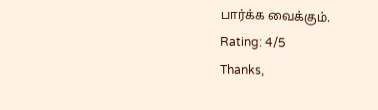பார்க்க வைக்கும்.
Rating: 4/5
Thanks,